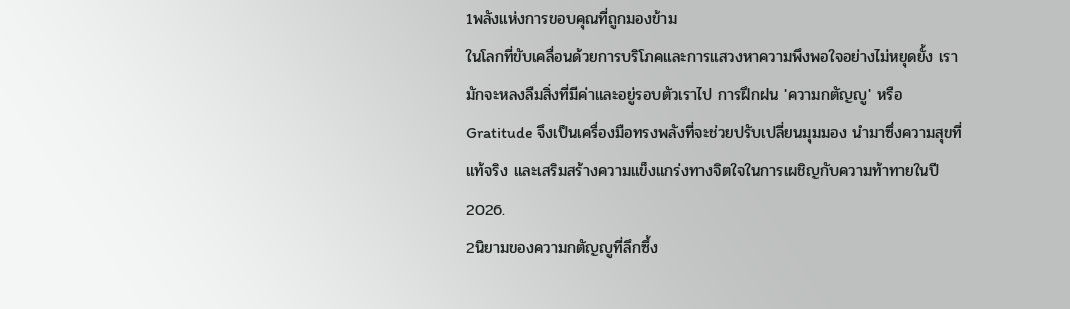1พลังแห่งการขอบคุณที่ถูกมองข้าม
ในโลกที่ขับเคลื่อนด้วยการบริโภคและการแสวงหาความพึงพอใจอย่างไม่หยุดยั้ง เรามักจะหลงลืมสิ่งที่มีค่าและอยู่รอบตัวเราไป การฝึกฝน 'ความกตัญญู' หรือ Gratitude จึงเป็นเครื่องมือทรงพลังที่จะช่วยปรับเปลี่ยนมุมมอง นำมาซึ่งความสุขที่แท้จริง และเสริมสร้างความแข็งแกร่งทางจิตใจในการเผชิญกับความท้าทายในปี 2026.
2นิยามของความกตัญญูที่ลึกซึ้ง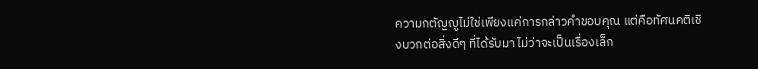ความกตัญญูไม่ใช่เพียงแค่การกล่าวคำขอบคุณ แต่คือทัศนคติเชิงบวกต่อสิ่งดีๆ ที่ได้รับมา ไม่ว่าจะเป็นเรื่องเล็ก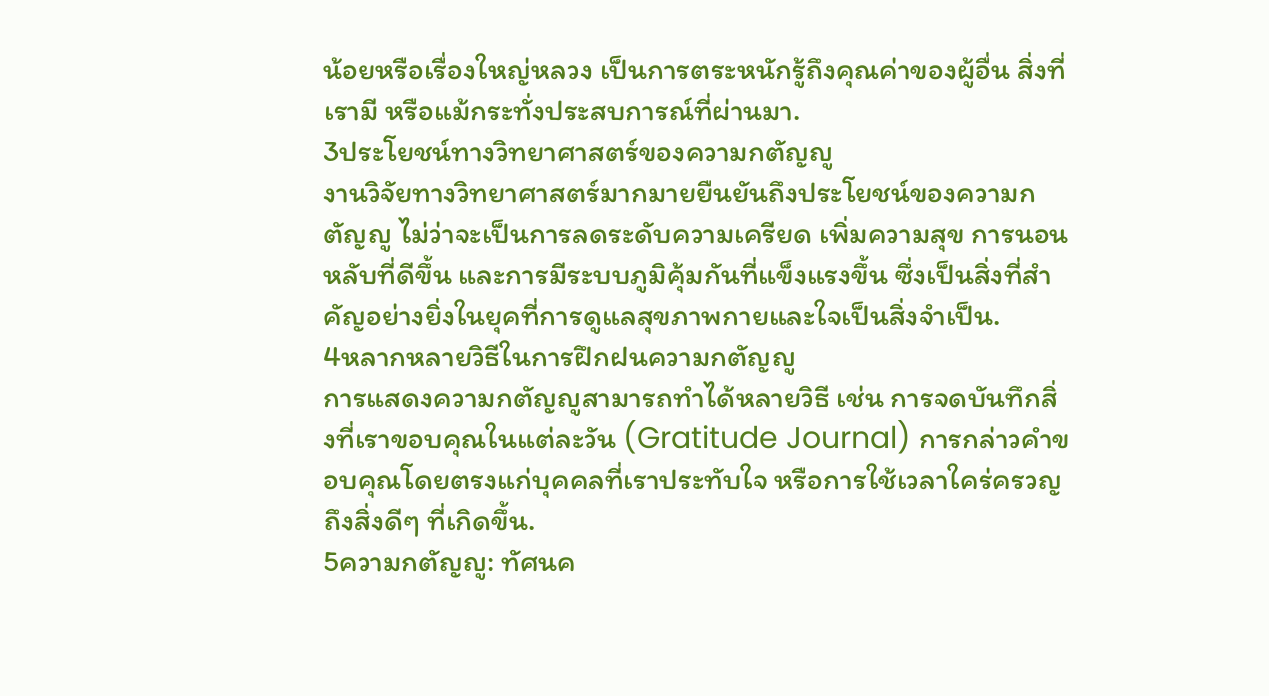น้อยหรือเรื่องใหญ่หลวง เป็นการตระหนักรู้ถึงคุณค่าของผู้อื่น สิ่งที่เรามี หรือแม้กระทั่งประสบการณ์ที่ผ่านมา.
3ประโยชน์ทางวิทยาศาสตร์ของความกตัญญู
งานวิจัยทางวิทยาศาสตร์มากมายยืนยันถึงประโยชน์ของความกตัญญู ไม่ว่าจะเป็นการลดระดับความเครียด เพิ่มความสุข การนอนหลับที่ดีขึ้น และการมีระบบภูมิคุ้มกันที่แข็งแรงขึ้น ซึ่งเป็นสิ่งที่สำคัญอย่างยิ่งในยุคที่การดูแลสุขภาพกายและใจเป็นสิ่งจำเป็น.
4หลากหลายวิธีในการฝึกฝนความกตัญญู
การแสดงความกตัญญูสามารถทำได้หลายวิธี เช่น การจดบันทึกสิ่งที่เราขอบคุณในแต่ละวัน (Gratitude Journal) การกล่าวคำขอบคุณโดยตรงแก่บุคคลที่เราประทับใจ หรือการใช้เวลาใคร่ครวญถึงสิ่งดีๆ ที่เกิดขึ้น.
5ความกตัญญู: ทัศนค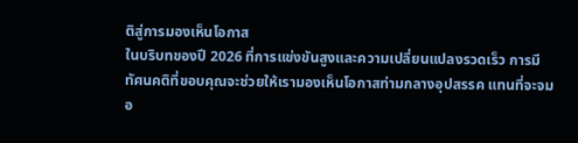ติสู่การมองเห็นโอกาส
ในบริบทของปี 2026 ที่การแข่งขันสูงและความเปลี่ยนแปลงรวดเร็ว การมีทัศนคติที่ขอบคุณจะช่วยให้เรามองเห็นโอกาสท่ามกลางอุปสรรค แทนที่จะจมอ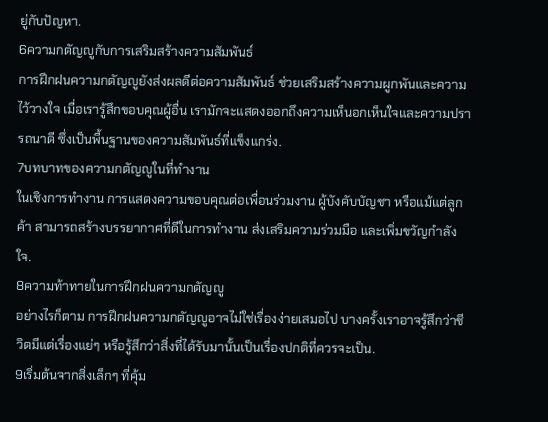ยู่กับปัญหา.
6ความกตัญญูกับการเสริมสร้างความสัมพันธ์
การฝึกฝนความกตัญญูยังส่งผลดีต่อความสัมพันธ์ ช่วยเสริมสร้างความผูกพันและความไว้วางใจ เมื่อเรารู้สึกขอบคุณผู้อื่น เรามักจะแสดงออกถึงความเห็นอกเห็นใจและความปรารถนาดี ซึ่งเป็นพื้นฐานของความสัมพันธ์ที่แข็งแกร่ง.
7บทบาทของความกตัญญูในที่ทำงาน
ในเชิงการทำงาน การแสดงความขอบคุณต่อเพื่อนร่วมงาน ผู้บังคับบัญชา หรือแม้แต่ลูกค้า สามารถสร้างบรรยากาศที่ดีในการทำงาน ส่งเสริมความร่วมมือ และเพิ่มขวัญกำลังใจ.
8ความท้าทายในการฝึกฝนความกตัญญู
อย่างไรก็ตาม การฝึกฝนความกตัญญูอาจไม่ใช่เรื่องง่ายเสมอไป บางครั้งเราอาจรู้สึกว่าชีวิตมีแต่เรื่องแย่ๆ หรือรู้สึกว่าสิ่งที่ได้รับมานั้นเป็นเรื่องปกติที่ควรจะเป็น.
9เริ่มต้นจากสิ่งเล็กๆ ที่คุ้ม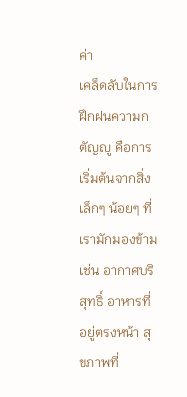ค่า
เคล็ดลับในการฝึกฝนความกตัญญู คือการเริ่มต้นจากสิ่งเล็กๆ น้อยๆ ที่เรามักมองข้าม เช่น อากาศบริสุทธิ์ อาหารที่อยู่ตรงหน้า สุขภาพที่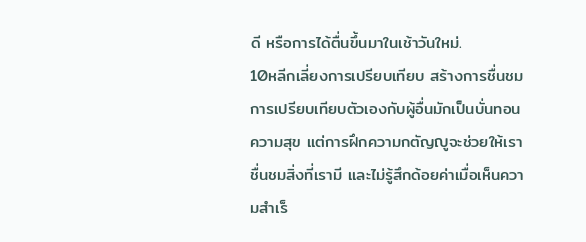ดี หรือการได้ตื่นขึ้นมาในเช้าวันใหม่.
10หลีกเลี่ยงการเปรียบเทียบ สร้างการชื่นชม
การเปรียบเทียบตัวเองกับผู้อื่นมักเป็นบั่นทอนความสุข แต่การฝึกความกตัญญูจะช่วยให้เราชื่นชมสิ่งที่เรามี และไม่รู้สึกด้อยค่าเมื่อเห็นความสำเร็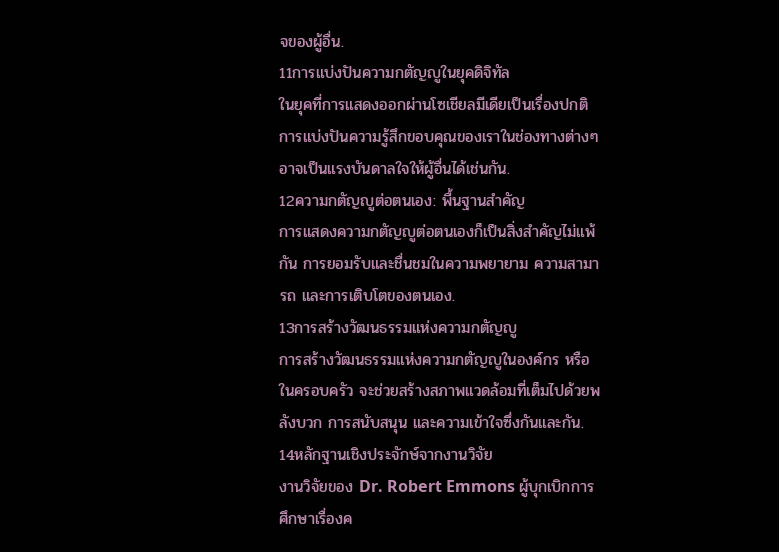จของผู้อื่น.
11การแบ่งปันความกตัญญูในยุคดิจิทัล
ในยุคที่การแสดงออกผ่านโซเชียลมีเดียเป็นเรื่องปกติ การแบ่งปันความรู้สึกขอบคุณของเราในช่องทางต่างๆ อาจเป็นแรงบันดาลใจให้ผู้อื่นได้เช่นกัน.
12ความกตัญญูต่อตนเอง: พื้นฐานสำคัญ
การแสดงความกตัญญูต่อตนเองก็เป็นสิ่งสำคัญไม่แพ้กัน การยอมรับและชื่นชมในความพยายาม ความสามารถ และการเติบโตของตนเอง.
13การสร้างวัฒนธรรมแห่งความกตัญญู
การสร้างวัฒนธรรมแห่งความกตัญญูในองค์กร หรือในครอบครัว จะช่วยสร้างสภาพแวดล้อมที่เต็มไปด้วยพลังบวก การสนับสนุน และความเข้าใจซึ่งกันและกัน.
14หลักฐานเชิงประจักษ์จากงานวิจัย
งานวิจัยของ Dr. Robert Emmons ผู้บุกเบิกการศึกษาเรื่องค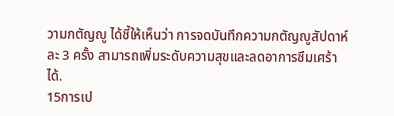วามกตัญญู ได้ชี้ให้เห็นว่า การจดบันทึกความกตัญญูสัปดาห์ละ 3 ครั้ง สามารถเพิ่มระดับความสุขและลดอาการซึมเศร้าได้.
15การเป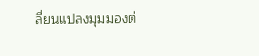ลี่ยนแปลงมุมมองต่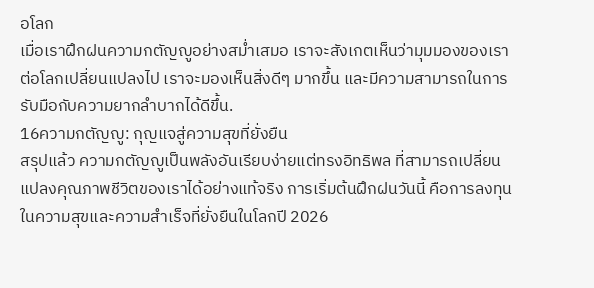อโลก
เมื่อเราฝึกฝนความกตัญญูอย่างสม่ำเสมอ เราจะสังเกตเห็นว่ามุมมองของเราต่อโลกเปลี่ยนแปลงไป เราจะมองเห็นสิ่งดีๆ มากขึ้น และมีความสามารถในการรับมือกับความยากลำบากได้ดีขึ้น.
16ความกตัญญู: กุญแจสู่ความสุขที่ยั่งยืน
สรุปแล้ว ความกตัญญูเป็นพลังอันเรียบง่ายแต่ทรงอิทธิพล ที่สามารถเปลี่ยนแปลงคุณภาพชีวิตของเราได้อย่างแท้จริง การเริ่มต้นฝึกฝนวันนี้ คือการลงทุนในความสุขและความสำเร็จที่ยั่งยืนในโลกปี 2026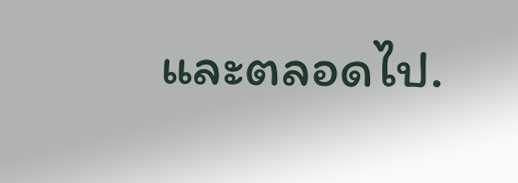และตลอดไป.